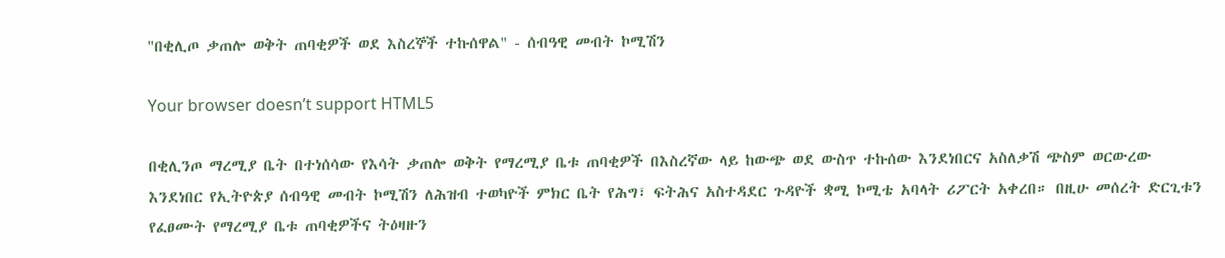"በቂሊጦ ቃጠሎ ወቅት ጠባቂዎች ወደ እስረኞች ተኩሰዋል" - ሰብዓዊ መብት ኮሚሽን

Your browser doesn’t support HTML5

በቂሊንጦ ማረሚያ ቤት በተነሰሳው የእሳት ቃጠሎ ወቅት የማረሚያ ቤቱ ጠባቂዎች በእስረኛው ላይ ከውጭ ወደ ውስጥ ተኩሰው እንደነበርና አስለቃሽ ጭስም ወርውረው እንደነበር የኢትዮጵያ ሰብዓዊ መብት ኮሚሽን ለሕዝብ ተወካዮች ምክር ቤት የሕግ፣ ፍትሕና አስተዳደር ጉዳዮች ቋሚ ኮሚቴ አባላት ሪፖርት አቀረበ። በዚሁ መሰረት ድርጊቱን የፈፀሙት የማረሚያ ቤቱ ጠባቂዎችና ትዕዛዙን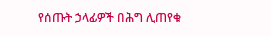የሰጡት ኃላፊዎች በሕግ ሊጠየቁ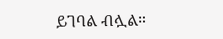ይገባል ብሏል።